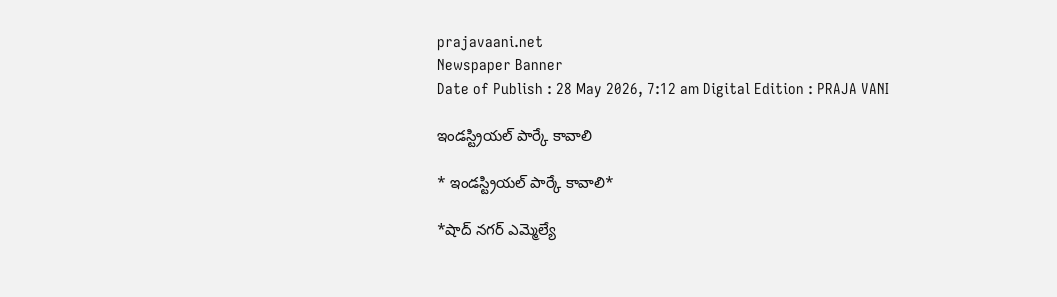prajavaani.net
Newspaper Banner
Date of Publish : 28 May 2026, 7:12 am Digital Edition : PRAJA VANI

ఇండస్ట్రియల్ పార్కే కావాలి

* ఇండస్ట్రియల్ పార్కే కావాలి*

*షాద్ నగర్ ఎమ్మెల్యే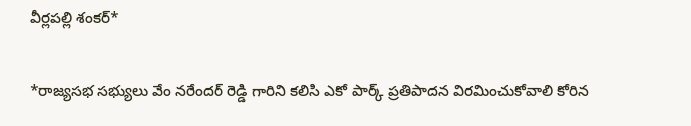వీర్లపల్లి శంకర్*

*రాజ్యసభ సభ్యులు వేం నరేందర్ రెడ్డి గారిని కలిసి ఎకో పార్క్ ప్రతిపాదన విరమించుకోవాలి కోరిన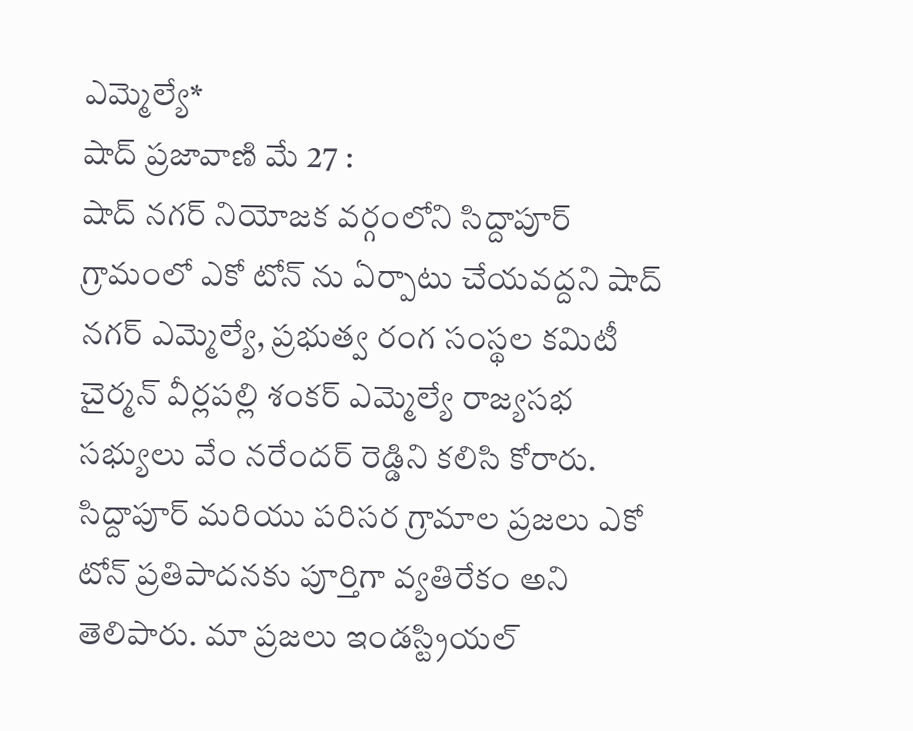ఎమ్మెల్యే*
షాద్ ప్రజావాణి మే 27 :
షాద్ నగర్ నియోజక వర్గంలోని సిద్దాపూర్ గ్రామంలో ఎకో టోన్ ను ఏర్పాటు చేయవద్దని షాద్ నగర్ ఎమ్మెల్యే, ప్రభుత్వ రంగ సంస్థల కమిటీ చైర్మన్ వీర్లపల్లి శంకర్ ఎమ్మెల్యే రాజ్యసభ సభ్యులు వేం నరేందర్ రెడ్డిని కలిసి కోరారు. సిద్దాపూర్ మరియు పరిసర గ్రామాల ప్రజలు ఎకో టోన్ ప్రతిపాదనకు పూర్తిగా వ్యతిరేకం అని తెలిపారు. మా ప్రజలు ఇండస్ట్రియల్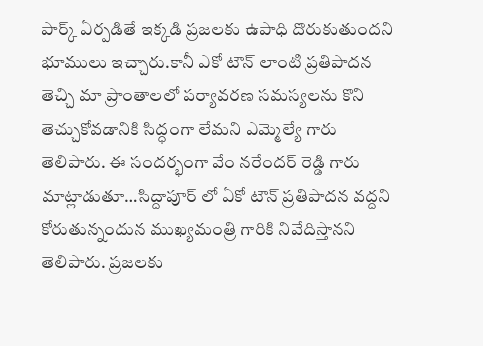పార్క్ ఏర్పడితే ఇక్కడి ప్రజలకు ఉపాధి దొరుకుతుందని భూములు ఇచ్చారు.కానీ ఎకో టౌన్ లాంటి ప్రతిపాదన తెచ్చి మా ప్రాంతాలలో పర్యావరణ సమస్యలను కొని తెచ్చుకోవడానికి సిద్ధంగా లేమని ఎమ్మెల్యే గారు తెలిపారు. ఈ సందర్భంగా వేం నరేందర్ రెడ్డి గారు మాట్లాడుతూ…సిద్దాపూర్ లో ఏకో టౌన్ ప్రతిపాదన వద్దని కోరుతున్నందున ముఖ్యమంత్రి గారికి నివేదిస్తానని తెలిపారు. ప్రజలకు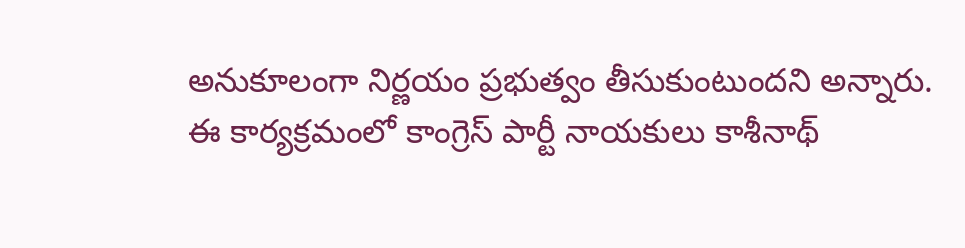అనుకూలంగా నిర్ణయం ప్రభుత్వం తీసుకుంటుందని అన్నారు. ఈ కార్యక్రమంలో కాంగ్రెస్ పార్టీ నాయకులు కాశీనాథ్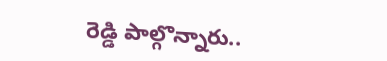రెడ్డి పాల్గొన్నారు..